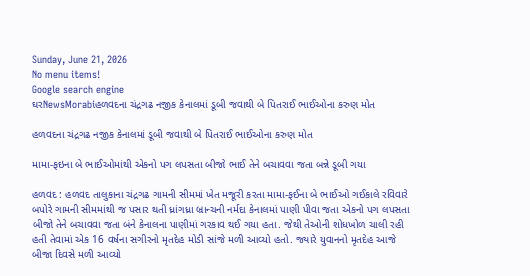Sunday, June 21, 2026
No menu items!
Google search engine
ઘરNewsMorabiહળવદના ચંદ્રગઢ નજીક કેનાલમાં ડૂબી જવાથી બે પિતરાઈ ભાઈઓના કરુણ મોત

હળવદના ચંદ્રગઢ નજીક કેનાલમાં ડૂબી જવાથી બે પિતરાઈ ભાઈઓના કરુણ મોત

મામા-ફઇના બે ભાઈઓમાંથી એકનો પગ લપસતા બીજો ભાઈ તેને બચાવવા જતા બન્ને ડૂબી ગયા

હળવદ : હળવદ તાલુકાના ચંદ્રગઢ ગામની સીમમાં ખેત મજૂરી કરતા મામા-ફઈના બે ભાઈઓ ગઈકાલે રવિવારે બપોરે ગામની સીમમાંથી જ પસાર થતી ધ્રાંગધ્રા બ્રાન્ચની નર્મદા કેનાલમાં પાણી પીવા જતા એકનો પગ લપસતા બીજો તેને બચાવવા જતા બંને કેનાલના પાણીમાં ગરકાવ થઈ ગયા હતા. જેથી તેઓની શોધખોળ ચાલી રહી હતી તેવામાં એક 16 વર્ષના સગીરનો મૃતદેહ મોડી સાંજે મળી આવ્યો હતો. જ્યારે યુવાનનો મૃતદેહ આજે બીજા દિવસે મળી આવ્યો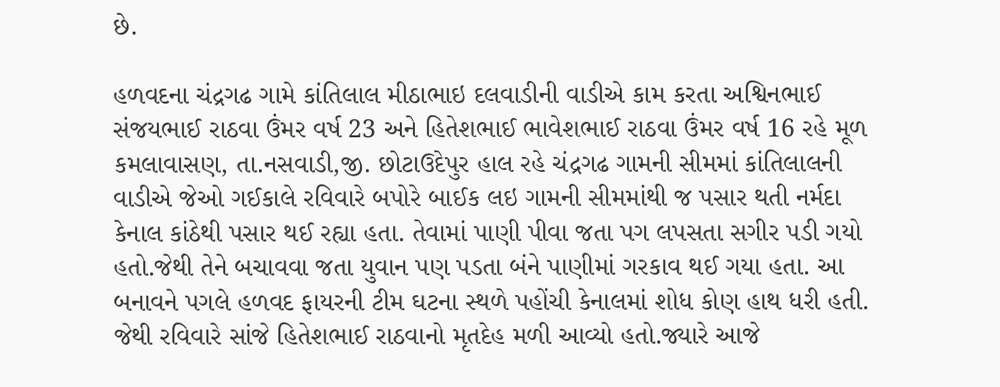છે.

હળવદના ચંદ્રગઢ ગામે કાંતિલાલ મીઠાભાઇ દલવાડીની વાડીએ કામ કરતા અશ્વિનભાઈ સંજયભાઈ રાઠવા ઉંમર વર્ષ 23 અને હિતેશભાઈ ભાવેશભાઈ રાઠવા ઉંમર વર્ષ 16 રહે મૂળ કમલાવાસણ, તા.નસવાડી,જી. છોટાઉદેપુર હાલ રહે ચંદ્રગઢ ગામની સીમમાં કાંતિલાલની વાડીએ જેઓ ગઈકાલે રવિવારે બપોરે બાઈક લઇ ગામની સીમમાંથી જ પસાર થતી નર્મદા કેનાલ કાંઠેથી પસાર થઈ રહ્યા હતા. તેવામાં પાણી પીવા જતા પગ લપસતા સગીર પડી ગયો હતો.જેથી તેને બચાવવા જતા યુવાન પણ પડતા બંને પાણીમાં ગરકાવ થઈ ગયા હતા. આ બનાવને પગલે હળવદ ફાયરની ટીમ ઘટના સ્થળે પહોંચી કેનાલમાં શોધ કોણ હાથ ધરી હતી. જેથી રવિવારે સાંજે હિતેશભાઈ રાઠવાનો મૃતદેહ મળી આવ્યો હતો.જ્યારે આજે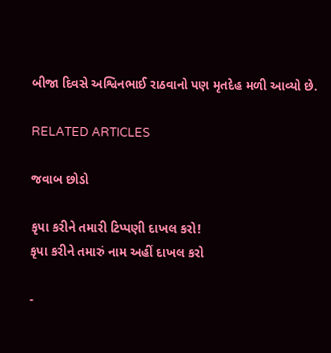બીજા દિવસે અશ્વિનભાઈ રાઠવાનો પણ મૃતદેહ મળી આવ્યો છે.

RELATED ARTICLES

જવાબ છોડો

કૃપા કરીને તમારી ટિપ્પણી દાખલ કરો!
કૃપા કરીને તમારું નામ અહીં દાખલ કરો

-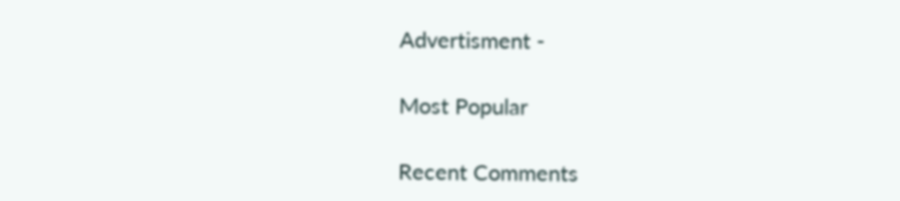Advertisment -

Most Popular

Recent Comments